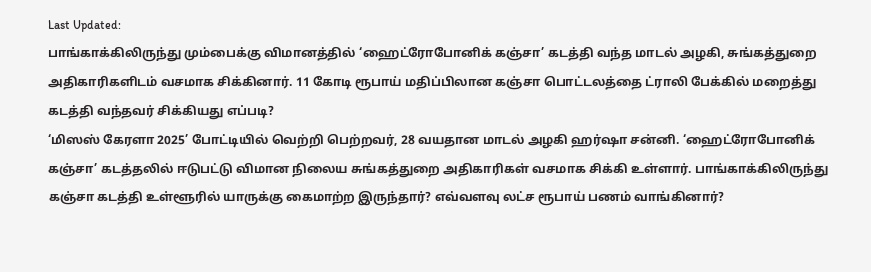Last Updated:
பாங்காக்கிலிருந்து மும்பைக்கு விமானத்தில் ‘ஹைட்ரோபோனிக் கஞ்சா’ கடத்தி வந்த மாடல் அழகி, சுங்கத்துறை அதிகாரிகளிடம் வசமாக சிக்கினார். 11 கோடி ரூபாய் மதிப்பிலான கஞ்சா பொட்டலத்தை ட்ராலி பேக்கில் மறைத்து கடத்தி வந்தவர் சிக்கியது எப்படி?
‘மிஸஸ் கேரளா 2025’ போட்டியில் வெற்றி பெற்றவர், 28 வயதான மாடல் அழகி ஹர்ஷா சன்னி. ‘ஹைட்ரோபோனிக் கஞ்சா’ கடத்தலில் ஈடுபட்டு விமான நிலைய சுங்கத்துறை அதிகாரிகள் வசமாக சிக்கி உள்ளார். பாங்காக்கிலிருந்து கஞ்சா கடத்தி உள்ளூரில் யாருக்கு கைமாற்ற இருந்தார்? எவ்வளவு லட்ச ரூபாய் பணம் வாங்கினார்?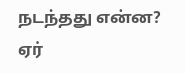நடந்தது என்ன?
ஏர்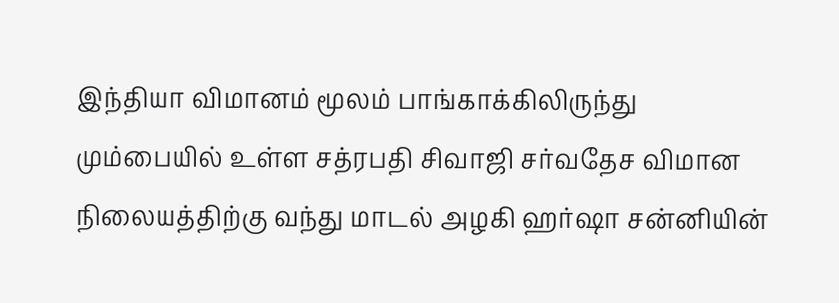இந்தியா விமானம் மூலம் பாங்காக்கிலிருந்து மும்பையில் உள்ள சத்ரபதி சிவாஜி சர்வதேச விமான நிலையத்திற்கு வந்து மாடல் அழகி ஹர்ஷா சன்னியின்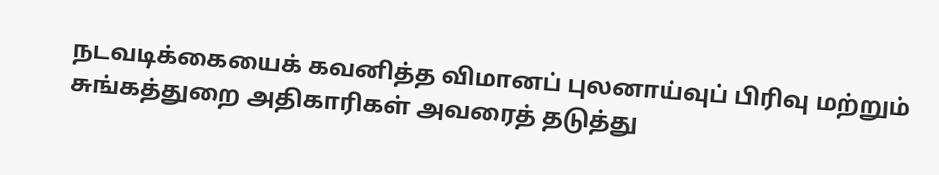நடவடிக்கையைக் கவனித்த விமானப் புலனாய்வுப் பிரிவு மற்றும் சுங்கத்துறை அதிகாரிகள் அவரைத் தடுத்து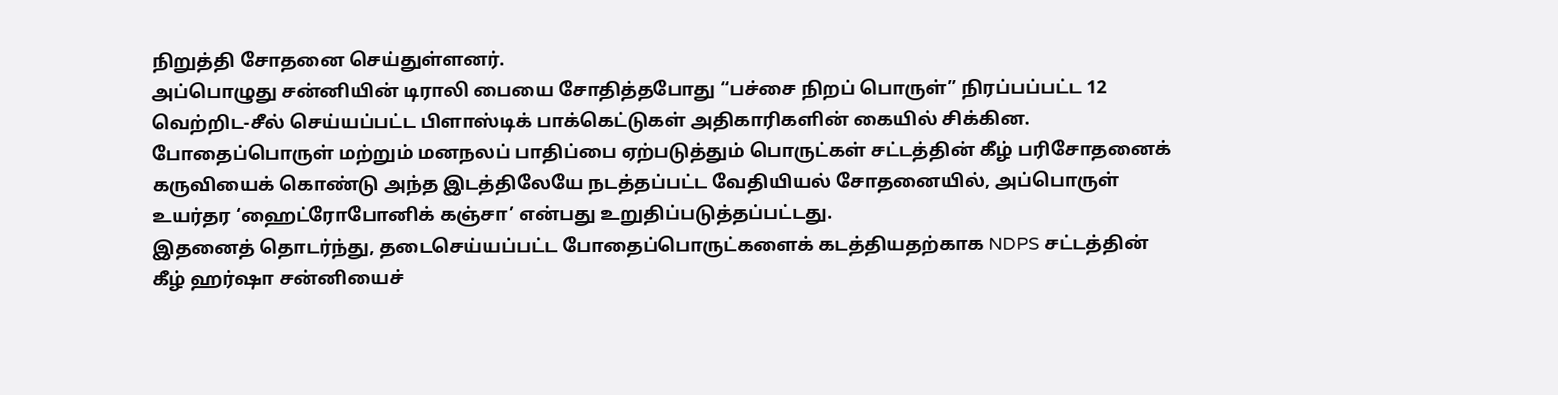நிறுத்தி சோதனை செய்துள்ளனர்.
அப்பொழுது சன்னியின் டிராலி பையை சோதித்தபோது “பச்சை நிறப் பொருள்” நிரப்பப்பட்ட 12 வெற்றிட-சீல் செய்யப்பட்ட பிளாஸ்டிக் பாக்கெட்டுகள் அதிகாரிகளின் கையில் சிக்கின. போதைப்பொருள் மற்றும் மனநலப் பாதிப்பை ஏற்படுத்தும் பொருட்கள் சட்டத்தின் கீழ் பரிசோதனைக் கருவியைக் கொண்டு அந்த இடத்திலேயே நடத்தப்பட்ட வேதியியல் சோதனையில், அப்பொருள் உயர்தர ‘ஹைட்ரோபோனிக் கஞ்சா’ என்பது உறுதிப்படுத்தப்பட்டது.
இதனைத் தொடர்ந்து, தடைசெய்யப்பட்ட போதைப்பொருட்களைக் கடத்தியதற்காக NDPS சட்டத்தின் கீழ் ஹர்ஷா சன்னியைச்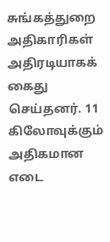சுங்கத்துறை அதிகாரிகள் அதிரடியாகக் கைது செய்தனர். 11 கிலோவுக்கும் அதிகமான எடை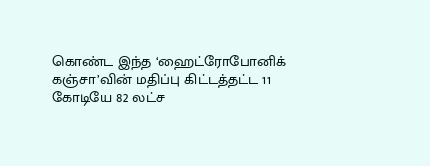கொண்ட இந்த ‘ஹைட்ரோபோனிக் கஞ்சா’வின் மதிப்பு கிட்டத்தட்ட 11 கோடியே 82 லட்ச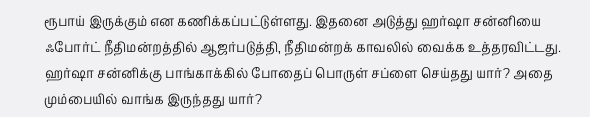ரூபாய் இருக்கும் என கணிக்கப்பட்டுள்ளது. இதனை அடுத்து ஹர்ஷா சன்னியை ஃபோர்ட் நீதிமன்றத்தில் ஆஜர்படுத்தி, நீதிமன்றக் காவலில் வைக்க உத்தரவிட்டது.
ஹர்ஷா சன்னிக்கு பாங்காக்கில் போதைப் பொருள் சப்ளை செய்தது யார்? அதை மும்பையில் வாங்க இருந்தது யார்?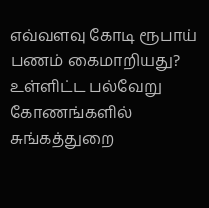எவ்வளவு கோடி ரூபாய் பணம் கைமாறியது? உள்ளிட்ட பல்வேறு கோணங்களில் சுங்கத்துறை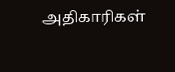அதிகாரிகள்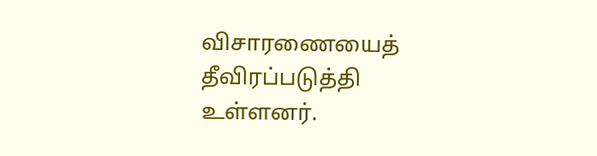விசாரணையைத் தீவிரப்படுத்தி உள்ளனர்.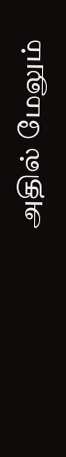அதில் மேலும்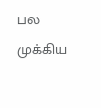பல முக்கிய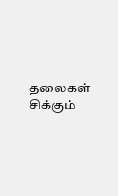தலைகள் சிக்கும்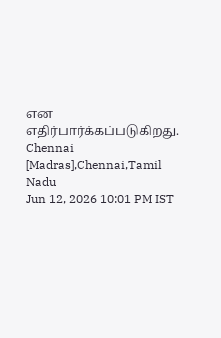என எதிர்பார்க்கப்படுகிறது.
Chennai [Madras],Chennai,Tamil Nadu
Jun 12, 2026 10:01 PM IST